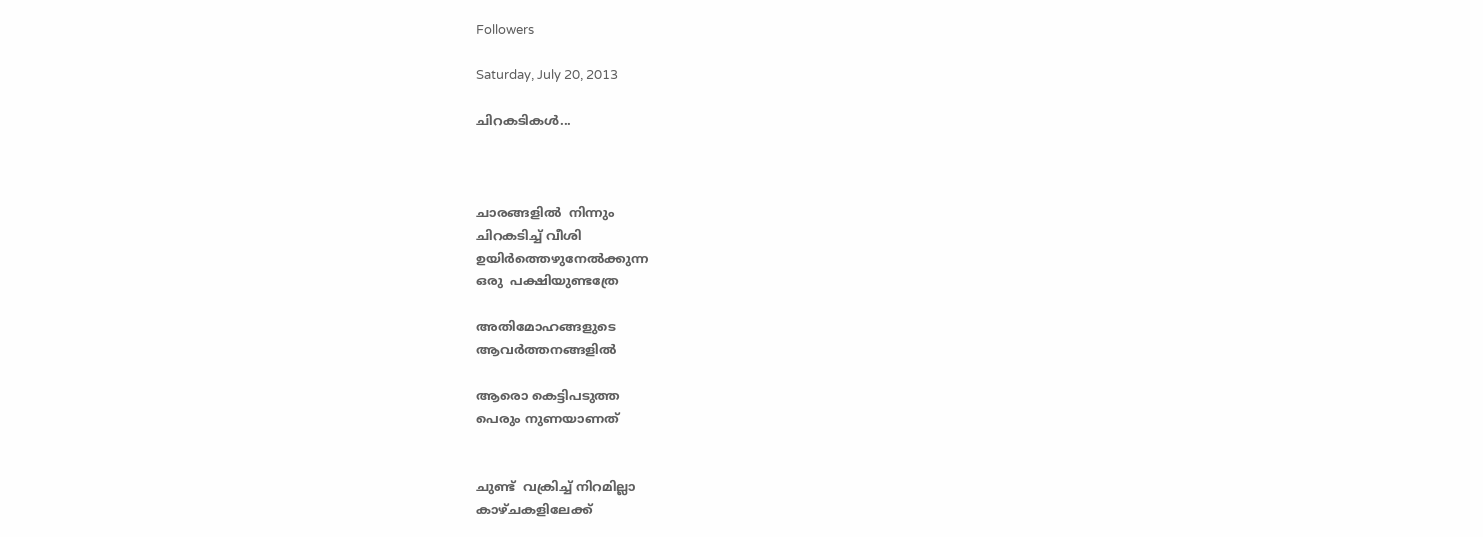Followers

Saturday, July 20, 2013

ചിറകടികള്‍...



ചാരങ്ങളില്‍  നിന്നും
ചിറകടിച്ച് വീശി
ഉയിര്‍ത്തെഴുനേല്‍ക്കുന്ന
ഒരു  പക്ഷിയുണ്ടത്രേ

അതിമോഹങ്ങളുടെ
ആവര്‍ത്തനങ്ങളില്‍

ആരൊ കെട്ടിപടുത്ത
പെരും നുണയാണത്


ചുണ്ട്  വക്രിച്ച് നിറമില്ലാ
കാഴ്ചകളിലേക്ക്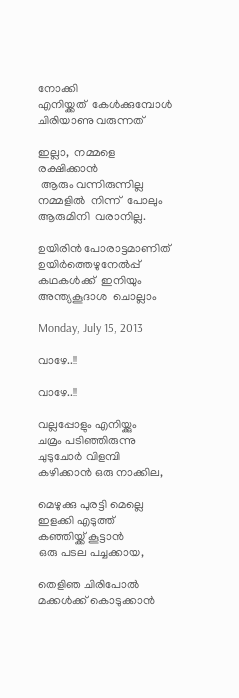നോക്കി
എനിയ്ക്കത്  കേള്‍ക്കുമ്പോള്‍
ചിരിയാണു വരുന്നത്

ഇല്ലാ,  നമ്മളെ  രക്ഷിക്കാന്‍
 ആരും വന്നിരുന്നില്ല
നമ്മളില്‍  നിന്ന്  പോലും
ആരുമിനി  വരാനില്ല.

ഉയിരിന്‍ പോരാട്ടമാണിത്
ഉയിര്‍ത്തെഴുനേല്‍പ്പ്
കഥകള്‍ക്ക്  ഇനിയും
അന്ത്യകൂദാശ  ചൊല്ലാം

Monday, July 15, 2013

വാഴേ..!!

വാഴേ..!!

വല്ലപ്പോളും എനിയ്ക്കും
ചമ്രം പടിഞ്ഞിരുന്നു
ചുടുചോര്‍ വിളമ്പി
കഴിക്കാന്‍ ഒരു നാക്കില,

മെഴുക്കു പുരട്ടി മെല്ലെ
ഇളക്കി എടുത്ത്
കഞ്ഞിയ്ക്ക് കൂട്ടാന്‍
ഒരു പടല പച്ചക്കായ,

തെളിഞ ചിരിപോല്‍
മക്കള്‍ക്ക് കൊടുക്കാന്‍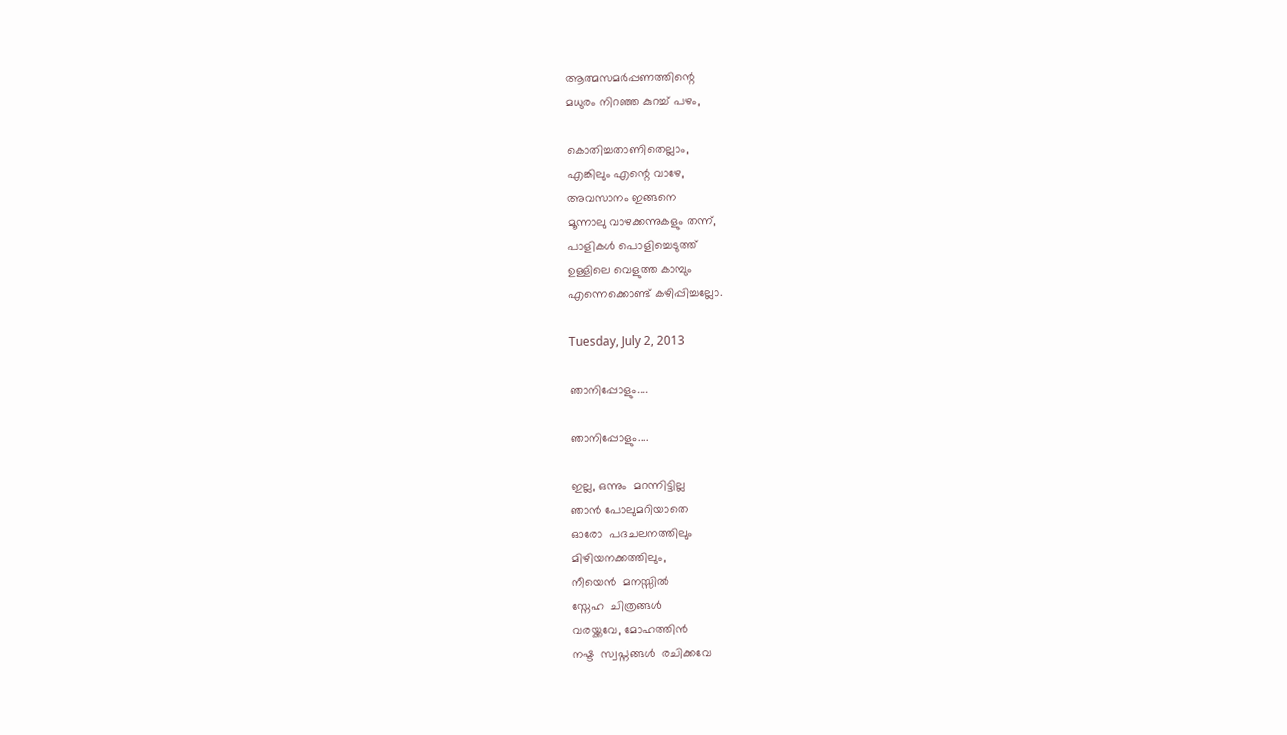ആത്മസമര്‍പ്പണത്തിന്റെ
മധുരം നിറഞ്ഞ കുറച്ച് പഴം,

കൊതിച്ചതാണിതെല്ലാം,
എങ്കിലും എന്റെ വാഴേ,
അവസാനം ഇങ്ങനെ
മൂന്നാലു വാഴക്കന്നുകളും തന്ന്,
പാളികള്‍ പൊളിച്ചെടുത്ത്
ഉള്ളിലെ വെളുത്ത കാമ്പും
എന്നെക്കൊണ്ട് കഴിപ്പിച്ചല്ലോ.

Tuesday, July 2, 2013

ഞാനിപ്പോളും....

ഞാനിപ്പോളും....

ഇല്ല, ഒന്നും  മറന്നിട്ടില്ല
ഞാൻ പോലുമറിയാതെ
ഓരോ  പദചലനത്തിലും
മിഴിയനക്കത്തിലും,
നീയെൻ  മനസ്സിൽ
സ്നേഹ  ചിത്രങ്ങൾ
വരയ്ക്കവേ, മോഹത്തിൻ
നഷ്ട  സ്വപ്നങ്ങൾ  രചിക്കവേ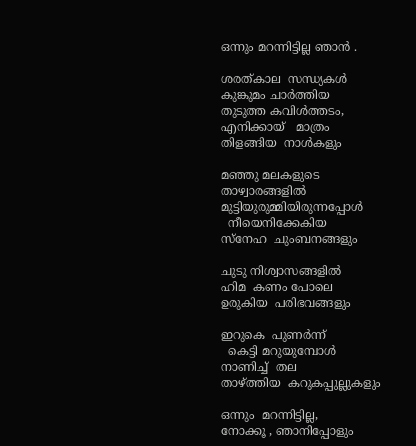ഒന്നും മറന്നിട്ടില്ല ഞാൻ .

ശരത്കാല  സന്ധ്യകൾ
കുങ്കുമം ചാർത്തിയ
തുടുത്ത കവിൾത്തടം,
എനിക്കായ്   മാത്രം
തിളങ്ങിയ  നാൾകളും

മഞ്ഞു മലകളുടെ
താഴ്വാരങ്ങളിൽ
മുട്ടിയുരുമ്മിയിരുന്നപ്പോൾ
  നീയെനിക്കേകിയ
സ്നേഹ  ചുംബനങ്ങളും

ചുടു നിശ്വാസങ്ങളിൽ
ഹിമ  കണം പോലെ
ഉരുകിയ  പരിഭവങ്ങളും

ഇറുകെ  പുണർന്ന്
  കെട്ടി മറുയുമ്പോൾ
നാണിച്ച്  തല
താഴ്ത്തിയ  കറുകപ്പുല്ലുകളും

ഒന്നും  മറന്നിട്ടില്ല,
നോക്കൂ , ഞാനിപ്പോളും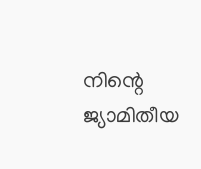നിന്റെ ജ്യാമിതീയ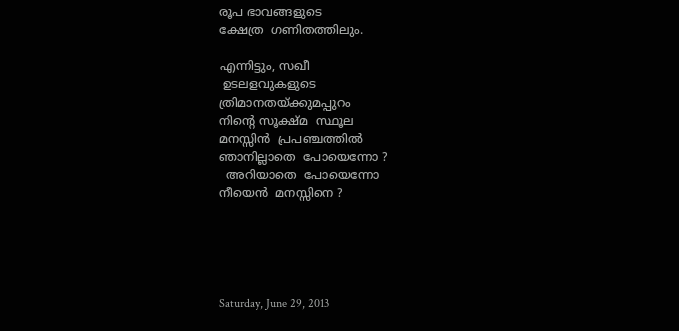രൂപ ഭാവങ്ങളുടെ
ക്ഷേത്ര  ഗണിതത്തിലും.

എന്നിട്ടും, സഖീ
 ഉടലളവുകളുടെ
ത്രിമാനതയ്ക്കുമപ്പുറം
നിന്റെ സൂക്ഷ്മ  സ്ഥൂല
മനസ്സിൻ  പ്രപഞ്ചത്തിൽ
ഞാനില്ലാതെ  പോയെന്നോ ?
  അറിയാതെ  പോയെന്നോ
നീയെൻ  മനസ്സിനെ ?





Saturday, June 29, 2013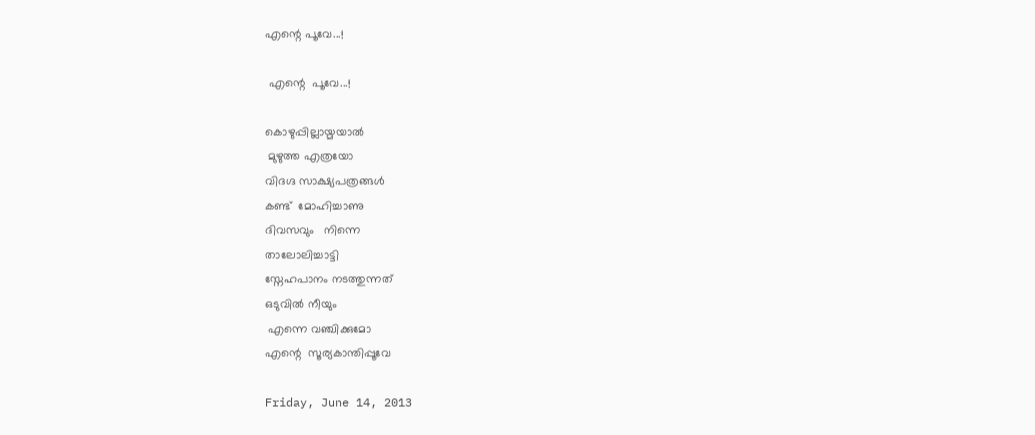എന്റെ പൂവേ...!

 എന്റെ  പൂവേ...!

കൊഴുപ്പില്ലായ്മയാൽ
 മുഴുത്ത എത്രയോ
വിദഗ്ദ സാക്ഷ്യപത്രങ്ങൾ
കണ്ട്  മോഹിച്ചാണു
ദിവസവും   നിന്നെ
താലോലിച്ചാട്ടി
സ്നേഹപാനം നടത്തുന്നത്
ഒടുവിൽ നീയും
 എന്നെ വഞ്ചിക്കുമോ
എന്റെ  സൂര്യകാന്തിപ്പൂവേ

Friday, June 14, 2013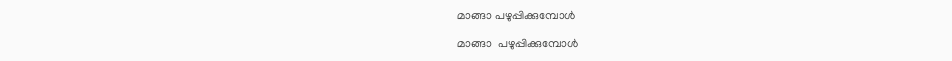മാങ്ങാ പഴുപ്പിക്കുമ്പോൾ

മാങ്ങാ  പഴുപ്പിക്കുമ്പോൾ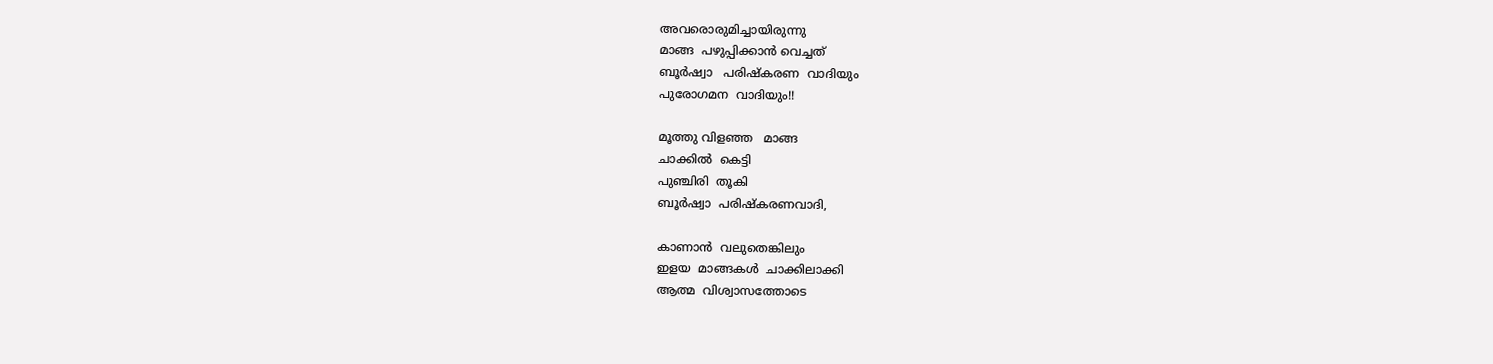അവരൊരുമിച്ചായിരുന്നു
മാങ്ങ  പഴുപ്പിക്കാൻ വെച്ചത്
ബൂർഷ്വാ   പരിഷ്കരണ  വാദിയും
പുരോഗമന  വാദിയും!!

മൂത്തു വിളഞ്ഞ   മാങ്ങ
ചാക്കിൽ  കെട്ടി
പുഞ്ചിരി  തൂകി
ബൂർഷ്വാ  പരിഷ്കരണവാദി,

കാണാൻ  വലുതെങ്കിലും
ഇളയ  മാങ്ങകൾ  ചാക്കിലാക്കി
ആത്മ  വിശ്വാസത്തോടെ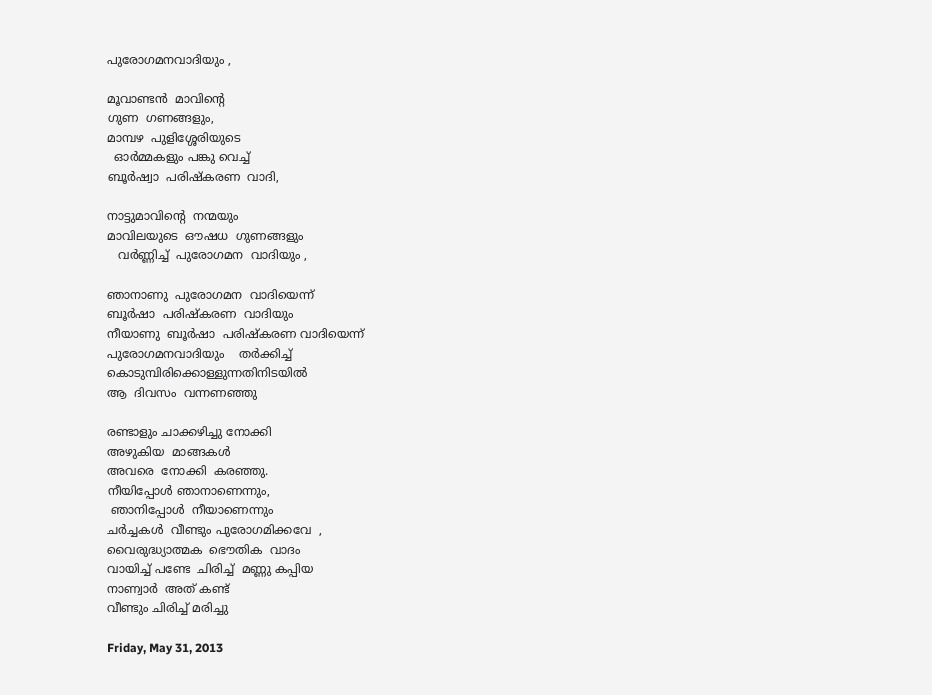പുരോഗമനവാദിയും ,

മൂവാണ്ടൻ  മാവിന്റെ
ഗുണ  ഗണങ്ങളും,
മാമ്പഴ  പുളിശ്ശേരിയുടെ
  ഓർമ്മകളും പങ്കു വെച്ച്
ബൂർഷ്വാ  പരിഷ്കരണ  വാദി,

നാട്ടുമാവിന്റെ  നന്മയും
മാവിലയുടെ  ഔഷധ  ഗുണങ്ങളും
   വർണ്ണിച്ച്  പുരോഗമന  വാദിയും ,

ഞാനാണു  പുരോഗമന  വാദിയെന്ന്
ബൂർഷാ  പരിഷ്കരണ  വാദിയും
നീയാണു  ബൂർഷാ  പരിഷ്കരണ വാദിയെന്ന്
പുരോഗമനവാദിയും    തർക്കിച്ച്
കൊടുമ്പിരിക്കൊള്ളുന്നതിനിടയിൽ
ആ  ദിവസം  വന്നണഞ്ഞു

രണ്ടാളും ചാക്കഴിച്ചു നോക്കി
അഴുകിയ  മാങ്ങകൾ
അവരെ  നോക്കി  കരഞ്ഞു.
നീയിപ്പോൾ ഞാനാണെന്നും,
 ഞാനിപ്പോൾ  നീയാണെന്നും
ചർച്ചകൾ  വീണ്ടും പുരോഗമിക്കവേ  ,
വൈരുദ്ധ്യാത്മക  ഭൌതിക  വാദം
വായിച്ച് പണ്ടേ  ചിരിച്ച്  മണ്ണു കപ്പിയ
നാണ്വാർ  അത് കണ്ട്
വീണ്ടും ചിരിച്ച് മരിച്ചു

Friday, May 31, 2013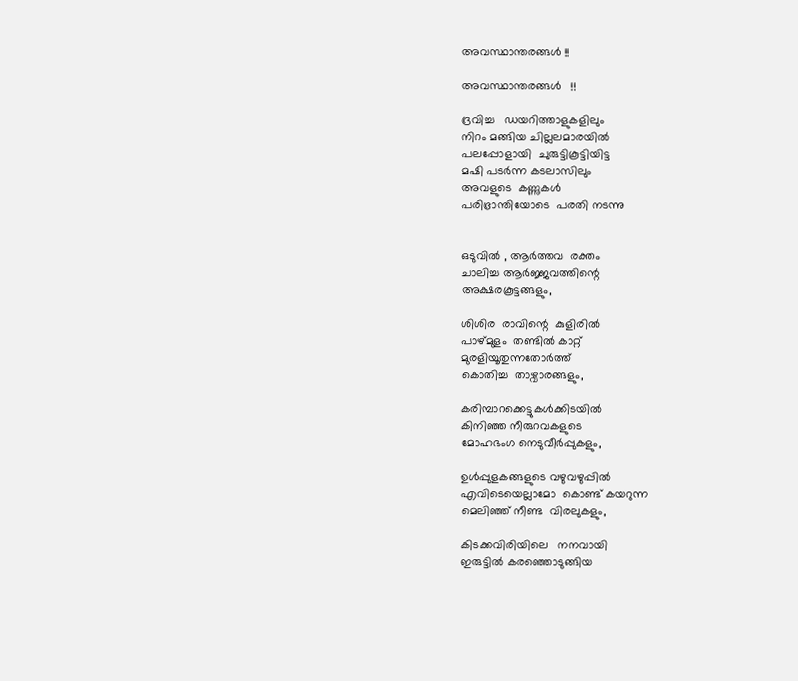അവസ്ഥാന്തരങ്ങൾ !!

അവസ്ഥാന്തരങ്ങൾ   !!

ദ്രവിച്ച   ഡയറിത്താളുകളിലും
നിറം മങ്ങിയ ചില്ലലമാരയിൽ
പലപ്പോളായി  ചുരുട്ടികൂട്ടിയിട്ട
മഷി പടർന്ന കടലാസിലും
അവളുടെ  കണ്ണുകൾ
പരിഭ്രാന്തിയോടെ  പരതി നടന്നു


ഒടുവിൽ , ആർത്തവ  രക്തം
ചാലിച്ച ആർജ്ജവത്തിന്റെ
അക്ഷരകൂട്ടങ്ങളും,

ശിശിര  രാവിന്റെ  കുളിരിൽ
പാഴ്മുളം  തണ്ടിൽ കാറ്റ്
മുരളിയൂതുന്നതോർത്ത്
കൊതിച്ച  താഴ്വാരങ്ങളും,

കരിമ്പാറക്കെട്ടുകൾക്കിടയിൽ
കിനിഞ്ഞ നീരുറവകളുടെ
മോഹഭംഗ നെടുവീർപ്പുകളും,

ഉൾപ്പുളകങ്ങളുടെ വഴുവഴുപ്പിൽ
എവിടെയെല്ലാമോ  കൊണ്ട് കയറുന്ന
മെലിഞ്ഞ് നീണ്ട  വിരലുകളും,

കിടക്കവിരിയിലെ   നനവായി
ഇരുട്ടിൽ കരഞ്ഞൊടുങ്ങിയ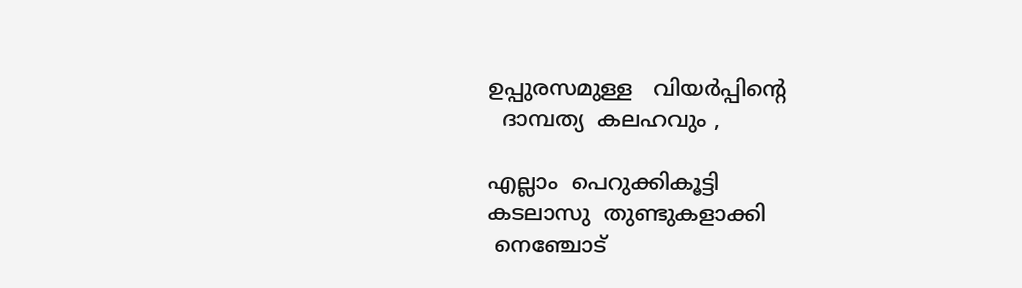ഉപ്പുരസമുള്ള   വിയർപ്പിന്റെ
  ദാമ്പത്യ  കലഹവും ,

എല്ലാം  പെറുക്കികൂട്ടി
കടലാസു  തുണ്ടുകളാക്കി
 നെഞ്ചോട്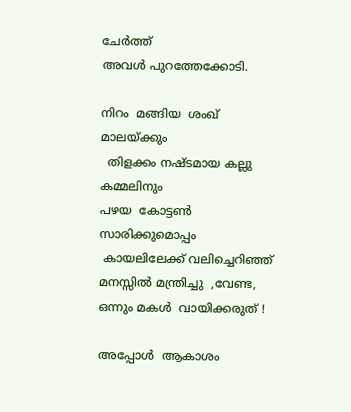ചേർത്ത്
അവൾ പുറത്തേക്കോടി.

നിറം  മങ്ങിയ  ശംഖ്  മാലയ്ക്കും
  തിളക്കം നഷ്ടമായ കല്ലു  കമ്മലിനും
പഴയ  കോട്ടൺ  സാരിക്കുമൊപ്പം
 കായലിലേക്ക് വലിച്ചെറിഞ്ഞ്
മനസ്സിൽ മന്ത്രിച്ചു  ,വേണ്ട,
ഒന്നും മകൾ  വായിക്കരുത് !

അപ്പോൾ  ആകാശം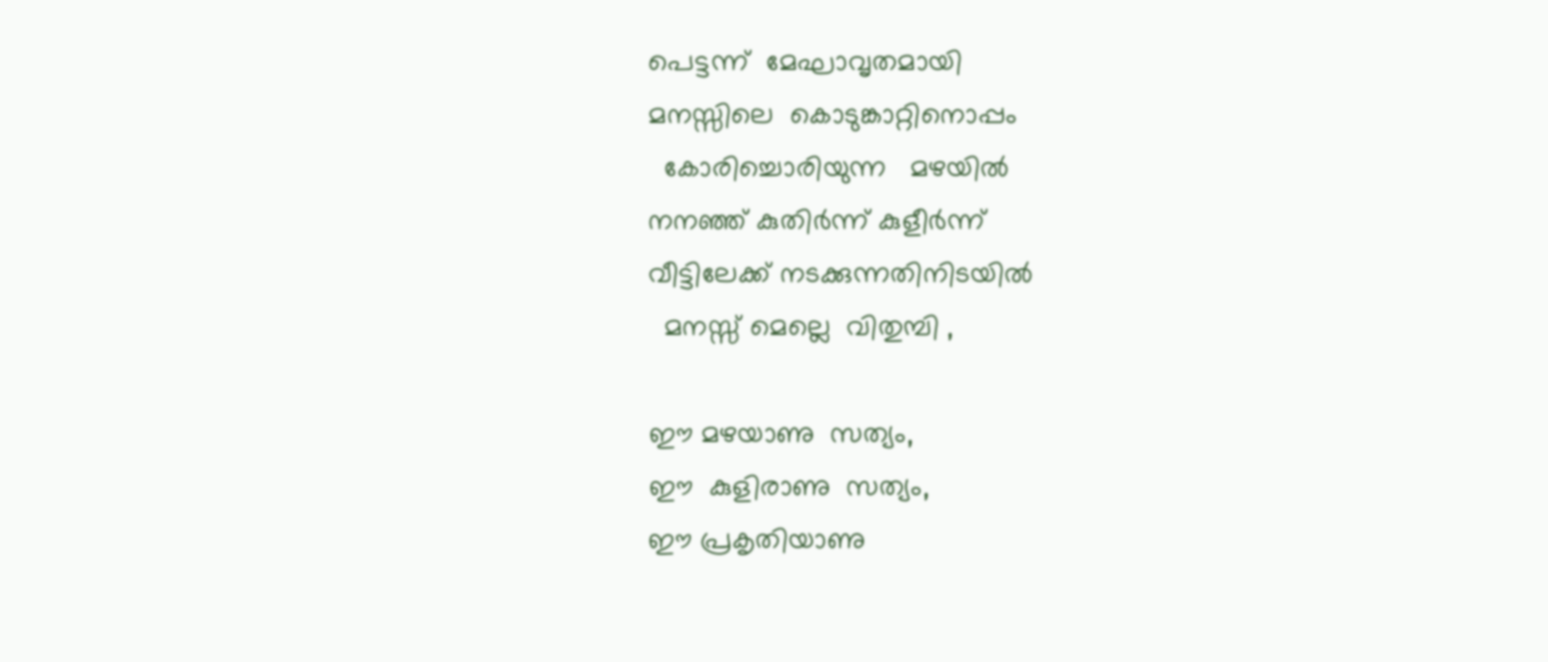പെട്ടന്ന്  മേഘാവൃതമായി
മനസ്സിലെ  കൊടുങ്കാറ്റിനൊപ്പം
  കോരിച്ചൊരിയുന്ന   മഴയിൽ
നനഞ്ഞ് കുതിർന്ന് കുളീർന്ന്
വീട്ടിലേക്ക് നടക്കുന്നതിനിടയിൽ
  മനസ്സ് മെല്ലെ  വിതുമ്പി ,

ഈ മഴയാണു  സത്യം,
ഈ  കുളിരാണു  സത്യം,
ഈ പ്രകൃതിയാണു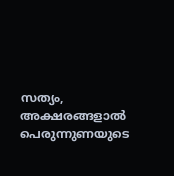സത്യം,
അക്ഷരങ്ങളാൽ  പെരുന്നുണയുടെ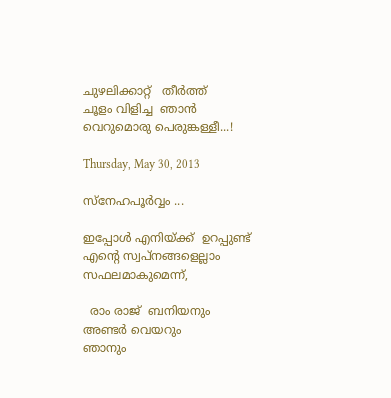ചുഴലിക്കാറ്റ്   തീർത്ത്
ചൂളം വിളിച്ച  ഞാൻ
വെറുമൊരു പെരുങ്കള്ളീ...!

Thursday, May 30, 2013

സ്നേഹപൂര്‍വ്വം ...

ഇപ്പോള്‍ എനിയ്ക്ക്  ഉറപ്പുണ്ട്
എന്റെ സ്വപ്നങ്ങളെല്ലാം
സഫലമാകുമെന്ന്,

  രാം രാജ്  ബനിയനും
അണ്ടര്‍ വെയറും
ഞാനും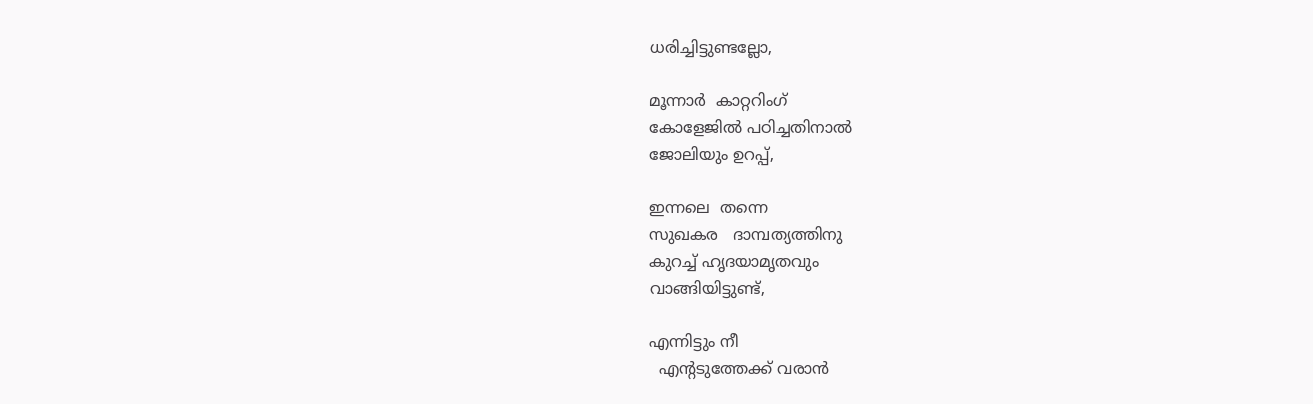ധരിച്ചിട്ടുണ്ടല്ലോ,

മൂന്നാര്‍  കാറ്ററിംഗ്
കോളേജില്‍ പഠിച്ചതിനാല്‍
ജോലിയും ഉറപ്പ്,

ഇന്നലെ  തന്നെ
സുഖകര   ദാമ്പത്യത്തിനു
കുറച്ച് ഹൃദയാമൃതവും
വാങ്ങിയിട്ടുണ്ട്,

എന്നിട്ടും നീ
  എന്റടുത്തേക്ക് വരാൻ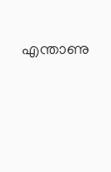എന്താണു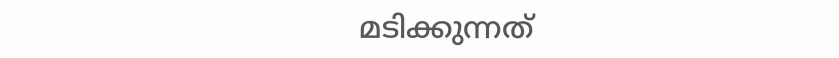മടിക്കുന്നത്